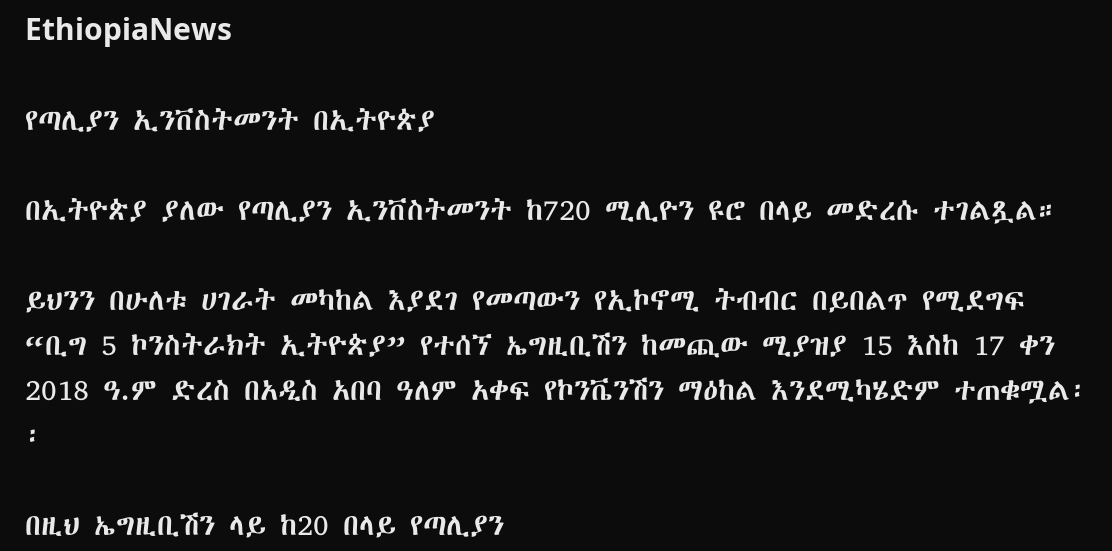EthiopiaNews

የጣሊያን ኢንቨስትመንት በኢትዮጵያ

በኢትዮጵያ ያለው የጣሊያን ኢንቨስትመንት ከ720 ሚሊዮን ዩሮ በላይ መድረሱ ተገልጿል።

ይህንን በሁለቱ ሀገራት መካከል እያደገ የመጣውን የኢኮኖሚ ትብብር በይበልጥ የሚደግፍ “ቢግ 5 ኮንስትራክት ኢትዮጵያ” የተሰኘ ኤግዚቢሽን ከመጪው ሚያዝያ 15 እስከ 17 ቀን 2018 ዓ.ም ድረስ በአዲስ አበባ ዓለም አቀፍ የኮንቬንሽን ማዕከል እንደሚካሄድም ተጠቁሟል፡፡

በዚህ ኤግዚቢሽን ላይ ከ20 በላይ የጣሊያን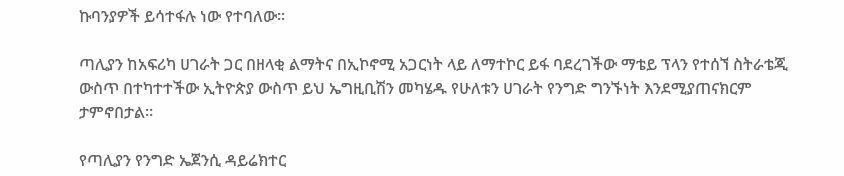ኩባንያዎች ይሳተፋሉ ነው የተባለው።

ጣሊያን ከአፍሪካ ሀገራት ጋር በዘላቂ ልማትና በኢኮኖሚ አጋርነት ላይ ለማተኮር ይፋ ባደረገችው ማቴይ ፕላን የተሰኘ ስትራቴጂ ውስጥ በተካተተችው ኢትዮጵያ ውስጥ ይህ ኤግዚቢሽን መካሄዱ የሁለቱን ሀገራት የንግድ ግንኙነት እንደሚያጠናክርም ታምኖበታል፡፡

የጣሊያን የንግድ ኤጀንሲ ዳይሬክተር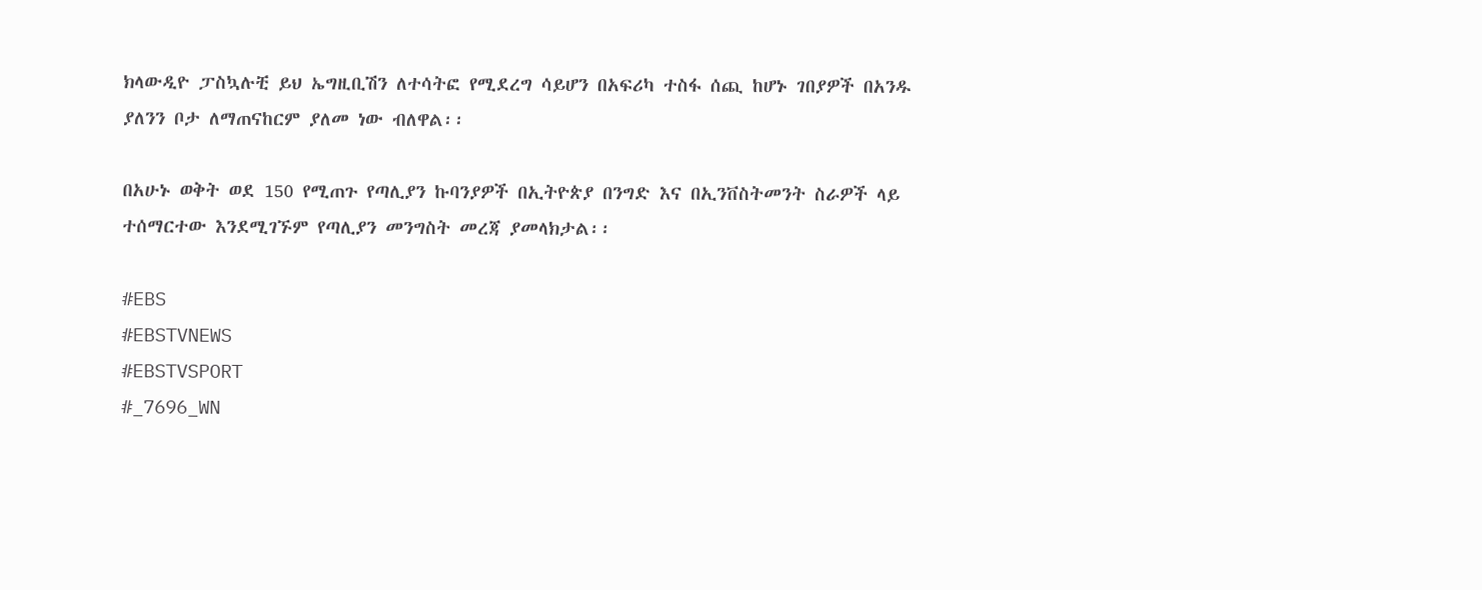ክላውዲዮ ፓስኳሉቺ ይህ ኤግዚቢሽን ለተሳትፎ የሚደረግ ሳይሆን በአፍሪካ ተስፋ ሰጪ ከሆኑ ገበያዎች በአንዱ ያለንን ቦታ ለማጠናከርም ያለመ ነው ብለዋል፡፡

በአሁኑ ወቅት ወደ 150 የሚጠጉ የጣሊያን ኩባንያዎች በኢትዮጵያ በንግድ እና በኢንቨስትመንት ስራዎች ላይ ተሰማርተው እንደሚገኙም የጣሊያን መንግስት መረጃ ያመላክታል፡፡

#EBS
#EBSTVNEWS
#EBSTVSPORT
#_7696_WN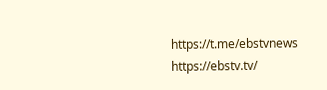https://t.me/ebstvnews
https://ebstv.tv/